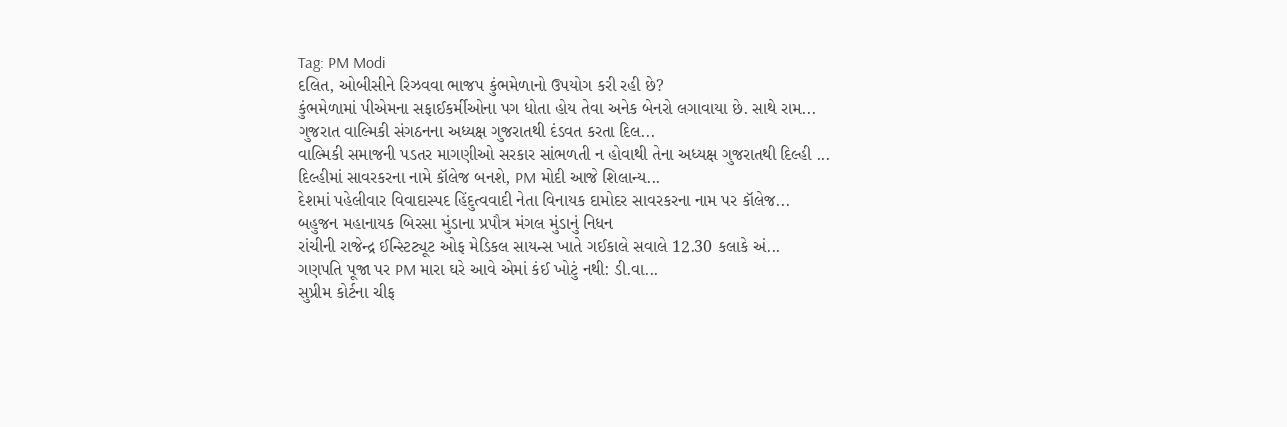Tag: PM Modi
દલિત, ઓબીસીને રિઝવવા ભાજપ કુંભમેળાનો ઉપયોગ કરી રહી છે?
કુંભમેળામાં પીએમના સફાઈકર્મીઓના પગ ધોતા હોય તેવા અનેક બેનરો લગાવાયા છે. સાથે રામ...
ગુજરાત વાલ્મિકી સંગઠનના અધ્યક્ષ ગુજરાતથી દંડવત કરતા દિલ...
વાલ્મિકી સમાજની પડતર માગણીઓ સરકાર સાંભળતી ન હોવાથી તેના અધ્યક્ષ ગુજરાતથી દિલ્હી ...
દિલ્હીમાં સાવરકરના નામે કૉલેજ બનશે, PM મોદી આજે શિલાન્ય...
દેશમાં પહેલીવાર વિવાદાસ્પદ હિંદુત્વવાદી નેતા વિનાયક દામોદર સાવરકરના નામ પર કૉલેજ...
બહુજન મહાનાયક બિરસા મુંડાના પ્રપૌત્ર મંગલ મુંડાનું નિધન
રાંચીની રાજેન્દ્ર ઈન્સ્ટિટ્યૂટ ઓફ મેડિકલ સાયન્સ ખાતે ગઈકાલે સવાલે 12.30 કલાકે અં...
ગણપતિ પૂજા પર PM મારા ઘરે આવે એમાં કંઈ ખોટું નથી: ડી.વા...
સુપ્રીમ કોર્ટના ચીફ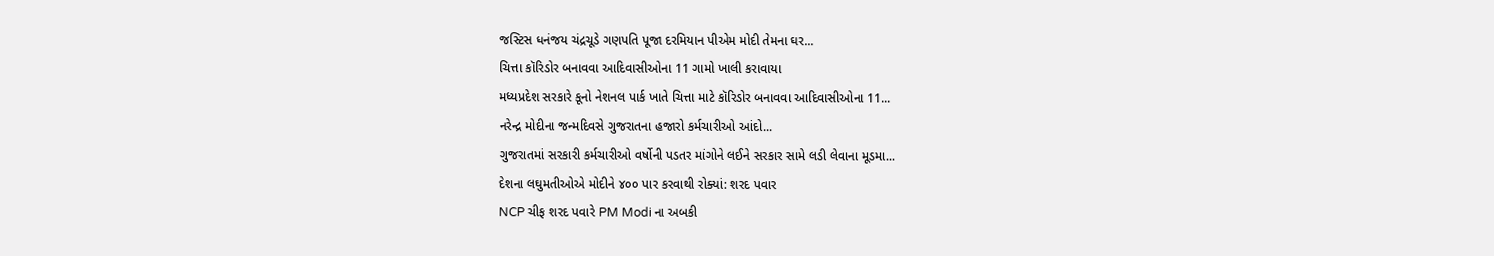જસ્ટિસ ધનંજય ચંદ્રચૂડે ગણપતિ પૂજા દરમિયાન પીએમ મોદી તેમના ઘર...
ચિત્તા કૉરિડોર બનાવવા આદિવાસીઓના 11 ગામો ખાલી કરાવાયા
મધ્યપ્રદેશ સરકારે કૂનો નેશનલ પાર્ક ખાતે ચિત્તા માટે કૉરિડોર બનાવવા આદિવાસીઓના 11...
નરેન્દ્ર મોદીના જન્મદિવસે ગુજરાતના હજારો કર્મચારીઓ આંદો...
ગુજરાતમાં સરકારી કર્મચારીઓ વર્ષોની પડતર માંગોને લઈને સરકાર સામે લડી લેવાના મૂડમા...
દેશના લઘુમતીઓએ મોદીને ૪૦૦ પાર કરવાથી રોક્યાં: શરદ પવાર
NCP ચીફ શરદ પવારે PM Modi ના અબકી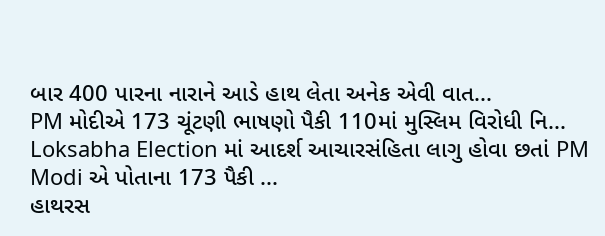બાર 400 પારના નારાને આડે હાથ લેતા અનેક એવી વાત...
PM મોદીએ 173 ચૂંટણી ભાષણો પૈકી 110માં મુસ્લિમ વિરોધી નિ...
Loksabha Election માં આદર્શ આચારસંહિતા લાગુ હોવા છતાં PM Modi એ પોતાના 173 પૈકી ...
હાથરસ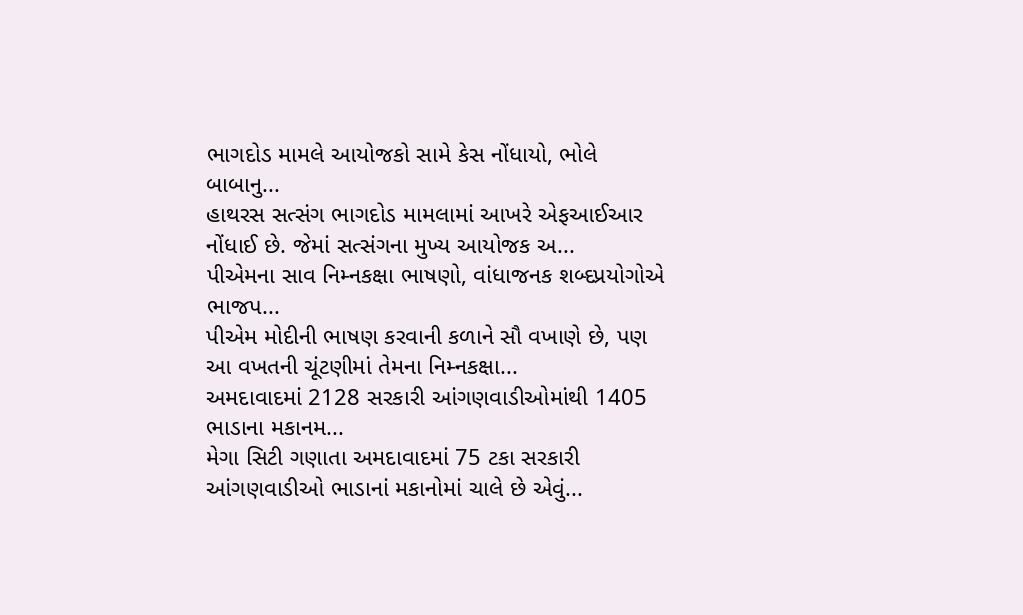ભાગદોડ મામલે આયોજકો સામે કેસ નોંધાયો, ભોલે બાબાનુ...
હાથરસ સત્સંગ ભાગદોડ મામલામાં આખરે એફઆઈઆર નોંધાઈ છે. જેમાં સત્સંગના મુખ્ય આયોજક અ...
પીએમના સાવ નિમ્નકક્ષા ભાષણો, વાંધાજનક શબ્દપ્રયોગોએ ભાજપ...
પીએમ મોદીની ભાષણ કરવાની કળાને સૌ વખાણે છે, પણ આ વખતની ચૂંટણીમાં તેમના નિમ્નકક્ષા...
અમદાવાદમાં 2128 સરકારી આંગણવાડીઓમાંથી 1405 ભાડાના મકાનમ...
મેગા સિટી ગણાતા અમદાવાદમાં 75 ટકા સરકારી આંગણવાડીઓ ભાડાનાં મકાનોમાં ચાલે છે એવું...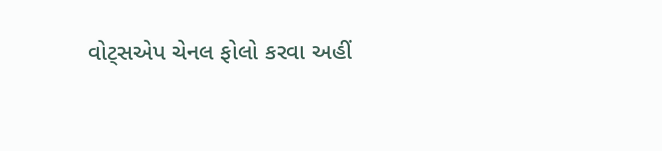વોટ્સએપ ચેનલ ફોલો કરવા અહીં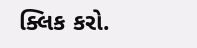ક્લિક કરો.